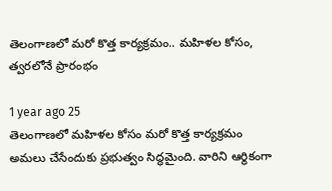తెలంగాణలో మరో కొత్త కార్యక్రమం.. మహిళల కోసం, త్వరలోనే ప్రారంభం

1 year ago 25
తెలంగాణలో మహిళల కోసం మరో కొత్త కార్యక్రమం అమలు చేసేందుకు ప్రభుత్వం సిద్ధమైంది. వారిని ఆర్థికంగా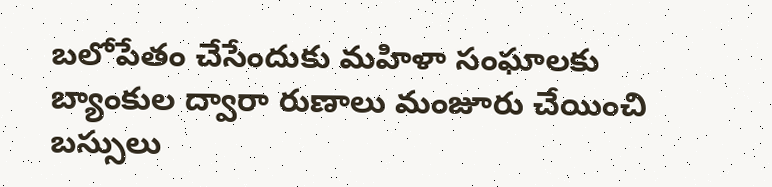బలోపేతం చేసేందుకు మహిళా సంఘాలకు బ్యాంకుల ద్వారా రుణాలు మంజూరు చేయించి బస్సులు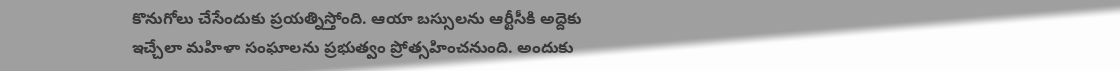కొనుగోలు చేసేందుకు ప్రయత్నిస్తోంది. ఆయా బస్సులను ఆర్టీసీకి అద్దెకు ఇచ్చేలా మహిళా సంఘాలను ప్రభుత్వం ప్రోత్సహించనుంది. అందుకు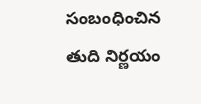సంబంధించిన తుది నిర్ణయం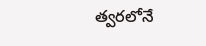త్వరలోనే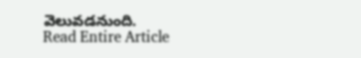వెలువడనుంది.
Read Entire Article